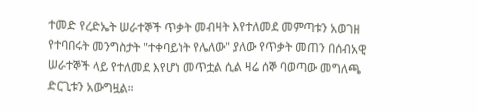ተመድ የረድኤት ሠራተኞች ጥቃት መብዛት እየተለመደ መምጣቱን አወገዘ
የተባበሩት መንግስታት "ተቀባይነት የሌለው" ያለው የጥቃት መጠን በሰብአዊ ሠራተኞች ላይ የተለመደ እየሆነ መጥቷል ሲል ዛሬ ሰኞ ባወጣው መግለጫ ድርጊቱን አውግዟል።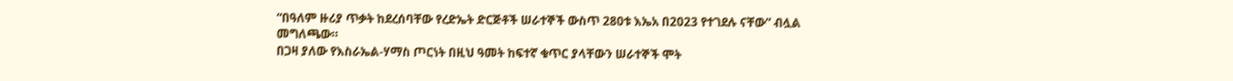“በዓለም ዙሪያ ጥቃት ከደረሰባቸው የረድኤት ድርጅቶች ሠራተኞች ውስጥ 280ቱ እኤአ በ2023 የተገደሉ ናቸው” ብሏል መግለጫው።
በጋዛ ያለው የእስራኤል-ሃማስ ጦርነት በዚህ ዓመት ከፍተኛ ቁጥር ያላቸውን ሠራተኞች ሞት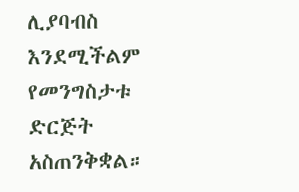ሊያባብስ እንደሚችልም የመንግስታቱ ድርጅት አስጠንቅቋል።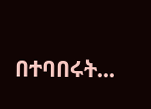በተባበሩት...